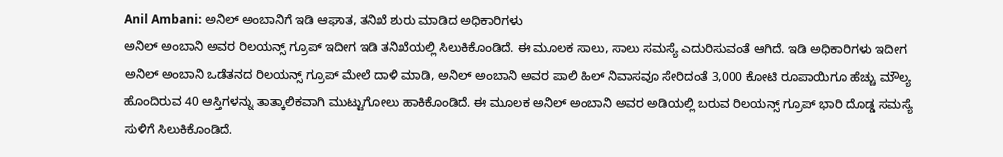Anil Ambani: ಅನಿಲ್ ಅಂಬಾನಿಗೆ ಇಡಿ ಆಘಾತ, ತನಿಖೆ ಶುರು ಮಾಡಿದ ಅಧಿಕಾರಿಗಳು
ಅನಿಲ್ ಅಂಬಾನಿ ಅವರ ರಿಲಯನ್ಸ್ ಗ್ರೂಪ್ ಇದೀಗ ಇಡಿ ತನಿಖೆಯಲ್ಲಿ ಸಿಲುಕಿಕೊಂಡಿದೆ. ಈ ಮೂಲಕ ಸಾಲು, ಸಾಲು ಸಮಸ್ಯೆ ಎದುರಿಸುವಂತೆ ಆಗಿದೆ. ಇಡಿ ಅಧಿಕಾರಿಗಳು ಇದೀಗ ಅನಿಲ್ ಅಂಬಾನಿ ಒಡೆತನದ ರಿಲಯನ್ಸ್ ಗ್ರೂಪ್ ಮೇಲೆ ದಾಳಿ ಮಾಡಿ, ಅನಿಲ್ ಅಂಬಾನಿ ಅವರ ಪಾಲಿ ಹಿಲ್ ನಿವಾಸವೂ ಸೇರಿದಂತೆ 3,000 ಕೋಟಿ ರೂಪಾಯಿಗೂ ಹೆಚ್ಚು ಮೌಲ್ಯ ಹೊಂದಿರುವ 40 ಆಸ್ತಿಗಳನ್ನು ತಾತ್ಕಾಲಿಕವಾಗಿ ಮುಟ್ಟುಗೋಲು ಹಾಕಿಕೊಂಡಿದೆ. ಈ ಮೂಲಕ ಅನಿಲ್ ಅಂಬಾನಿ ಅವರ ಅಡಿಯಲ್ಲಿ ಬರುವ ರಿಲಯನ್ಸ್ ಗ್ರೂಪ್ ಭಾರಿ ದೊಡ್ಡ ಸಮಸ್ಯೆ ಸುಳಿಗೆ ಸಿಲುಕಿಕೊಂಡಿದೆ.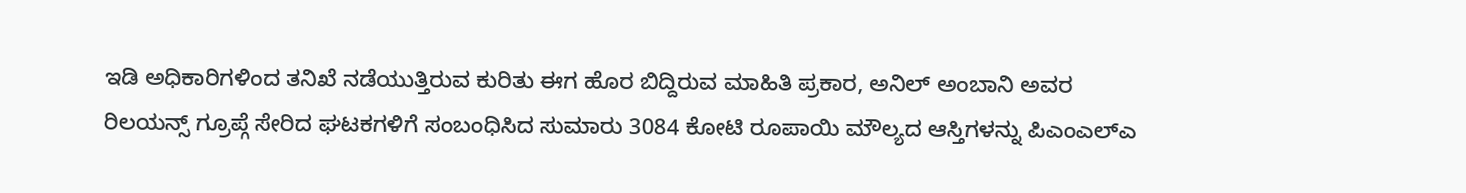ಇಡಿ ಅಧಿಕಾರಿಗಳಿಂದ ತನಿಖೆ ನಡೆಯುತ್ತಿರುವ ಕುರಿತು ಈಗ ಹೊರ ಬಿದ್ದಿರುವ ಮಾಹಿತಿ ಪ್ರಕಾರ, ಅನಿಲ್ ಅಂಬಾನಿ ಅವರ ರಿಲಯನ್ಸ್ ಗ್ರೂಪ್ಗೆ ಸೇರಿದ ಘಟಕಗಳಿಗೆ ಸಂಬಂಧಿಸಿದ ಸುಮಾರು 3084 ಕೋಟಿ ರೂಪಾಯಿ ಮೌಲ್ಯದ ಆಸ್ತಿಗಳನ್ನು ಪಿಎಂಎಲ್ಎ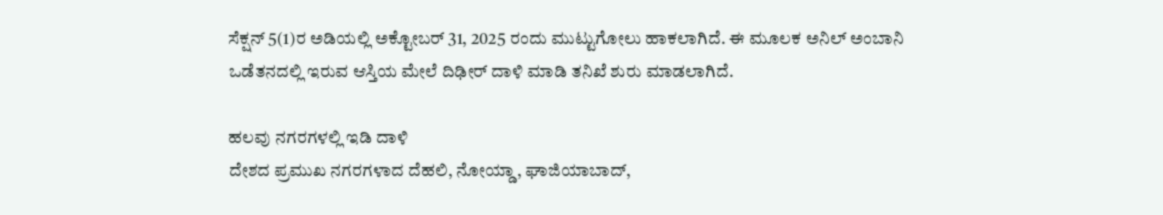ಸೆಕ್ಷನ್ 5(1)ರ ಅಡಿಯಲ್ಲಿ ಅಕ್ಟೋಬರ್ 31, 2025 ರಂದು ಮುಟ್ಟುಗೋಲು ಹಾಕಲಾಗಿದೆ. ಈ ಮೂಲಕ ಅನಿಲ್ ಅಂಬಾನಿ ಒಡೆತನದಲ್ಲಿ ಇರುವ ಆಸ್ತಿಯ ಮೇಲೆ ದಿಢೀರ್ ದಾಳಿ ಮಾಡಿ ತನಿಖೆ ಶುರು ಮಾಡಲಾಗಿದೆ.

ಹಲವು ನಗರಗಳಲ್ಲಿ ಇಡಿ ದಾಳಿ
ದೇಶದ ಪ್ರಮುಖ ನಗರಗಳಾದ ದೆಹಲಿ, ನೋಯ್ಡಾ, ಘಾಜಿಯಾಬಾದ್,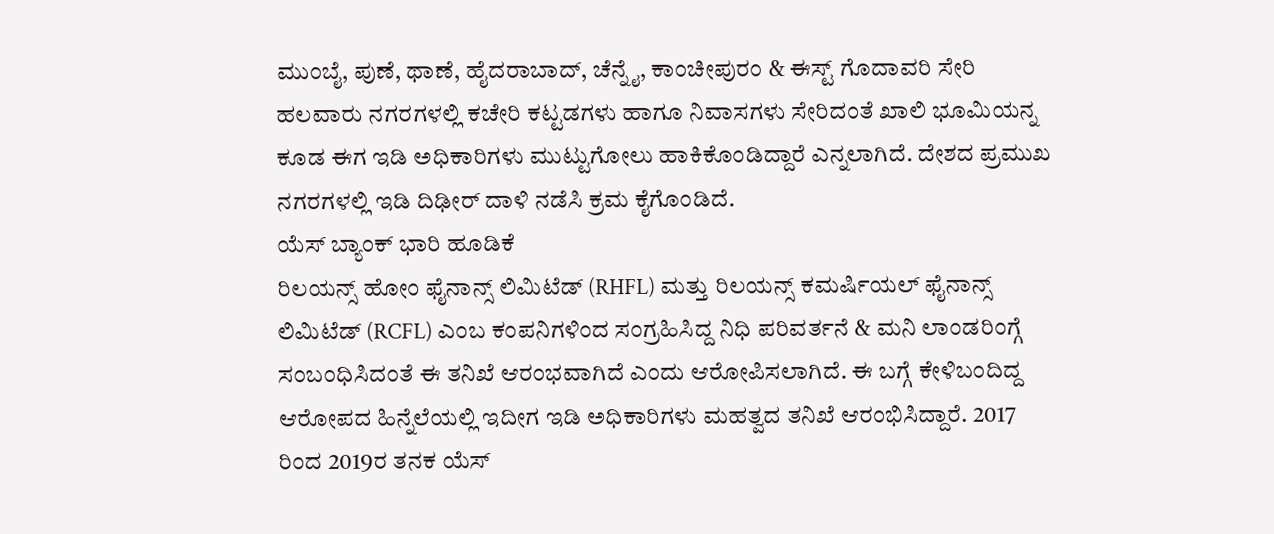ಮುಂಬೈ, ಪುಣೆ, ಥಾಣೆ, ಹೈದರಾಬಾದ್, ಚೆನ್ನೈ, ಕಾಂಚೀಪುರಂ & ಈಸ್ಟ್ ಗೊದಾವರಿ ಸೇರಿ ಹಲವಾರು ನಗರಗಳಲ್ಲಿ ಕಚೇರಿ ಕಟ್ಟಡಗಳು ಹಾಗೂ ನಿವಾಸಗಳು ಸೇರಿದಂತೆ ಖಾಲಿ ಭೂಮಿಯನ್ನ ಕೂಡ ಈಗ ಇಡಿ ಅಧಿಕಾರಿಗಳು ಮುಟ್ಟುಗೋಲು ಹಾಕಿಕೊಂಡಿದ್ದಾರೆ ಎನ್ನಲಾಗಿದೆ. ದೇಶದ ಪ್ರಮುಖ ನಗರಗಳಲ್ಲಿ ಇಡಿ ದಿಢೀರ್ ದಾಳಿ ನಡೆಸಿ ಕ್ರಮ ಕೈಗೊಂಡಿದೆ.
ಯೆಸ್ ಬ್ಯಾಂಕ್ ಭಾರಿ ಹೂಡಿಕೆ
ರಿಲಯನ್ಸ್ ಹೋಂ ಫೈನಾನ್ಸ್ ಲಿಮಿಟೆಡ್ (RHFL) ಮತ್ತು ರಿಲಯನ್ಸ್ ಕಮರ್ಷಿಯಲ್ ಫೈನಾನ್ಸ್ ಲಿಮಿಟೆಡ್ (RCFL) ಎಂಬ ಕಂಪನಿಗಳಿಂದ ಸಂಗ್ರಹಿಸಿದ್ದ ನಿಧಿ ಪರಿವರ್ತನೆ & ಮನಿ ಲಾಂಡರಿಂಗ್ಗೆ ಸಂಬಂಧಿಸಿದಂತೆ ಈ ತನಿಖೆ ಆರಂಭವಾಗಿದೆ ಎಂದು ಆರೋಪಿಸಲಾಗಿದೆ. ಈ ಬಗ್ಗೆ ಕೇಳಿಬಂದಿದ್ದ ಆರೋಪದ ಹಿನ್ನೆಲೆಯಲ್ಲಿ ಇದೀಗ ಇಡಿ ಅಧಿಕಾರಿಗಳು ಮಹತ್ವದ ತನಿಖೆ ಆರಂಭಿಸಿದ್ದಾರೆ. 2017 ರಿಂದ 2019ರ ತನಕ ಯೆಸ್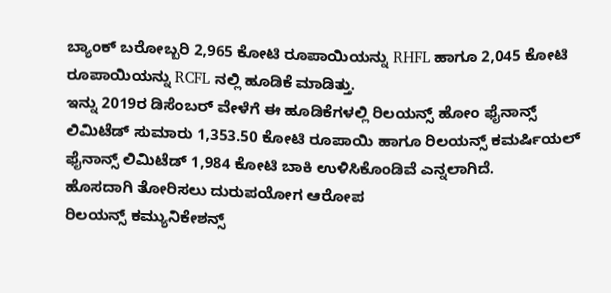ಬ್ಯಾಂಕ್ ಬರೋಬ್ಬರಿ 2,965 ಕೋಟಿ ರೂಪಾಯಿಯನ್ನು RHFL ಹಾಗೂ 2,045 ಕೋಟಿ ರೂಪಾಯಿಯನ್ನು RCFL ನಲ್ಲಿ ಹೂಡಿಕೆ ಮಾಡಿತ್ತು.
ಇನ್ನು 2019ರ ಡಿಸೆಂಬರ್ ವೇಳೆಗೆ ಈ ಹೂಡಿಕೆಗಳಲ್ಲಿ ರಿಲಯನ್ಸ್ ಹೋಂ ಫೈನಾನ್ಸ್ ಲಿಮಿಟೆಡ್ ಸುಮಾರು 1,353.50 ಕೋಟಿ ರೂಪಾಯಿ ಹಾಗೂ ರಿಲಯನ್ಸ್ ಕಮರ್ಷಿಯಲ್ ಫೈನಾನ್ಸ್ ಲಿಮಿಟೆಡ್ 1,984 ಕೋಟಿ ಬಾಕಿ ಉಳಿಸಿಕೊಂಡಿವೆ ಎನ್ನಲಾಗಿದೆ.
ಹೊಸದಾಗಿ ತೋರಿಸಲು ದುರುಪಯೋಗ ಆರೋಪ
ರಿಲಯನ್ಸ್ ಕಮ್ಯುನಿಕೇಶನ್ಸ್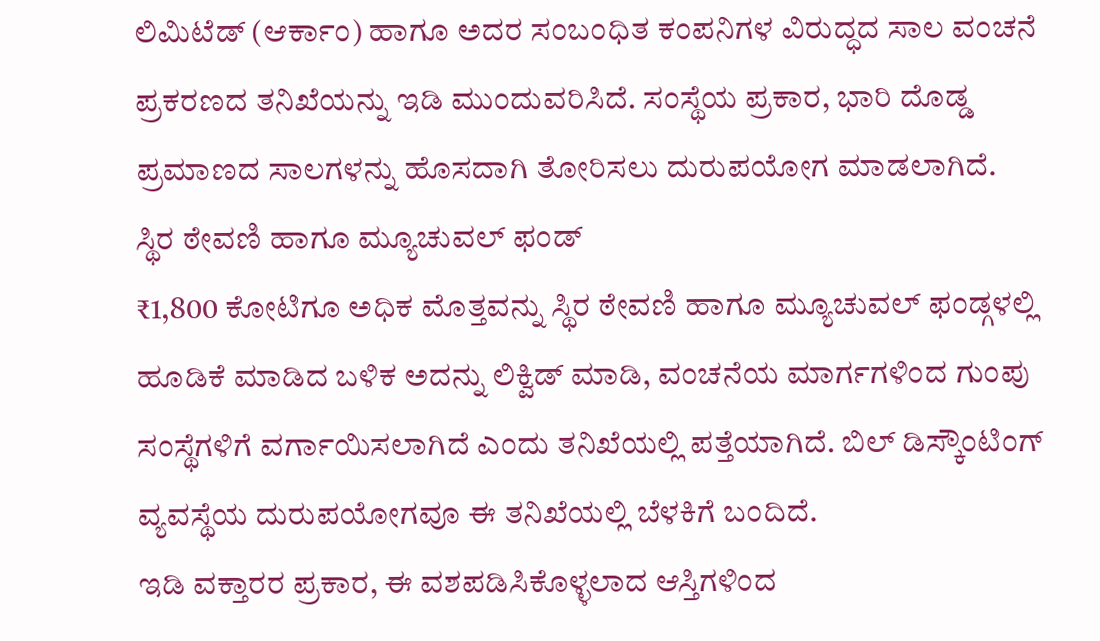ಲಿಮಿಟೆಡ್ (ಆರ್ಕಾಂ) ಹಾಗೂ ಅದರ ಸಂಬಂಧಿತ ಕಂಪನಿಗಳ ವಿರುದ್ಧದ ಸಾಲ ವಂಚನೆ ಪ್ರಕರಣದ ತನಿಖೆಯನ್ನು ಇಡಿ ಮುಂದುವರಿಸಿದೆ. ಸಂಸ್ಥೆಯ ಪ್ರಕಾರ, ಭಾರಿ ದೊಡ್ಡ ಪ್ರಮಾಣದ ಸಾಲಗಳನ್ನು ಹೊಸದಾಗಿ ತೋರಿಸಲು ದುರುಪಯೋಗ ಮಾಡಲಾಗಿದೆ.
ಸ್ಥಿರ ಠೇವಣಿ ಹಾಗೂ ಮ್ಯೂಚುವಲ್ ಫಂಡ್
₹1,800 ಕೋಟಿಗೂ ಅಧಿಕ ಮೊತ್ತವನ್ನು ಸ್ಥಿರ ಠೇವಣಿ ಹಾಗೂ ಮ್ಯೂಚುವಲ್ ಫಂಡ್ಗಳಲ್ಲಿ ಹೂಡಿಕೆ ಮಾಡಿದ ಬಳಿಕ ಅದನ್ನು ಲಿಕ್ವಿಡ್ ಮಾಡಿ, ವಂಚನೆಯ ಮಾರ್ಗಗಳಿಂದ ಗುಂಪು ಸಂಸ್ಥೆಗಳಿಗೆ ವರ್ಗಾಯಿಸಲಾಗಿದೆ ಎಂದು ತನಿಖೆಯಲ್ಲಿ ಪತ್ತೆಯಾಗಿದೆ. ಬಿಲ್ ಡಿಸ್ಕೌಂಟಿಂಗ್ ವ್ಯವಸ್ಥೆಯ ದುರುಪಯೋಗವೂ ಈ ತನಿಖೆಯಲ್ಲಿ ಬೆಳಕಿಗೆ ಬಂದಿದೆ.
ಇಡಿ ವಕ್ತಾರರ ಪ್ರಕಾರ, ಈ ವಶಪಡಿಸಿಕೊಳ್ಳಲಾದ ಆಸ್ತಿಗಳಿಂದ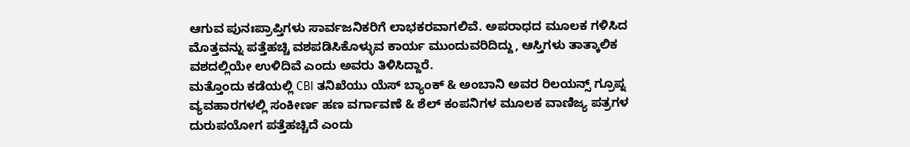ಆಗುವ ಪುನಃಪ್ರಾಪ್ತಿಗಳು ಸಾರ್ವಜನಿಕರಿಗೆ ಲಾಭಕರವಾಗಲಿವೆ. ಅಪರಾಧದ ಮೂಲಕ ಗಳಿಸಿದ ಮೊತ್ತವನ್ನು ಪತ್ತೆಹಚ್ಚಿ ವಶಪಡಿಸಿಕೊಳ್ಳುವ ಕಾರ್ಯ ಮುಂದುವರಿದಿದ್ದು, ಆಸ್ತಿಗಳು ತಾತ್ಕಾಲಿಕ ವಶದಲ್ಲಿಯೇ ಉಳಿದಿವೆ ಎಂದು ಅವರು ತಿಳಿಸಿದ್ದಾರೆ.
ಮತ್ತೊಂದು ಕಡೆಯಲ್ಲಿ CBI ತನಿಖೆಯು ಯೆಸ್ ಬ್ಯಾಂಕ್ & ಅಂಬಾನಿ ಅವರ ರಿಲಯನ್ಸ್ ಗ್ರೂಪ್ನ ವ್ಯವಹಾರಗಳಲ್ಲಿ ಸಂಕೀರ್ಣ ಹಣ ವರ್ಗಾವಣೆ & ಶೆಲ್ ಕಂಪನಿಗಳ ಮೂಲಕ ವಾಣಿಜ್ಯ ಪತ್ರಗಳ ದುರುಪಯೋಗ ಪತ್ತೆಹಚ್ಚಿದೆ ಎಂದು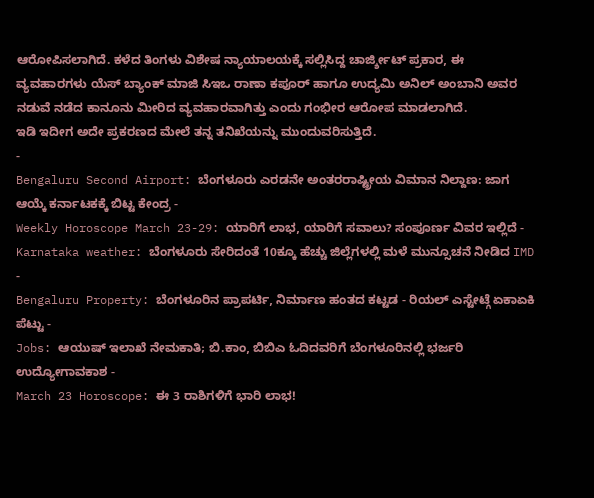ಆರೋಪಿಸಲಾಗಿದೆ. ಕಳೆದ ತಿಂಗಳು ವಿಶೇಷ ನ್ಯಾಯಾಲಯಕ್ಕೆ ಸಲ್ಲಿಸಿದ್ದ ಚಾರ್ಜ್ಶೀಟ್ ಪ್ರಕಾರ, ಈ ವ್ಯವಹಾರಗಳು ಯೆಸ್ ಬ್ಯಾಂಕ್ ಮಾಜಿ ಸಿಇಒ ರಾಣಾ ಕಪೂರ್ ಹಾಗೂ ಉದ್ಯಮಿ ಅನಿಲ್ ಅಂಬಾನಿ ಅವರ ನಡುವೆ ನಡೆದ ಕಾನೂನು ಮೀರಿದ ವ್ಯವಹಾರವಾಗಿತ್ತು ಎಂದು ಗಂಭೀರ ಆರೋಪ ಮಾಡಲಾಗಿದೆ.
ಇಡಿ ಇದೀಗ ಅದೇ ಪ್ರಕರಣದ ಮೇಲೆ ತನ್ನ ತನಿಖೆಯನ್ನು ಮುಂದುವರಿಸುತ್ತಿದೆ.
-
Bengaluru Second Airport: ಬೆಂಗಳೂರು ಎರಡನೇ ಅಂತರರಾಷ್ಟ್ರೀಯ ವಿಮಾನ ನಿಲ್ದಾಣ: ಜಾಗ ಆಯ್ಕೆ ಕರ್ನಾಟಕಕ್ಕೆ ಬಿಟ್ಟ ಕೇಂದ್ರ -
Weekly Horoscope March 23-29: ಯಾರಿಗೆ ಲಾಭ, ಯಾರಿಗೆ ಸವಾಲು? ಸಂಪೂರ್ಣ ವಿವರ ಇಲ್ಲಿದೆ -
Karnataka weather: ಬೆಂಗಳೂರು ಸೇರಿದಂತೆ 10ಕ್ಕೂ ಹೆಚ್ಚು ಜಿಲ್ಲೆಗಳಲ್ಲಿ ಮಳೆ ಮುನ್ಸೂಚನೆ ನೀಡಿದ IMD -
Bengaluru Property: ಬೆಂಗಳೂರಿನ ಪ್ರಾಪರ್ಟಿ, ನಿರ್ಮಾಣ ಹಂತದ ಕಟ್ಟಡ - ರಿಯಲ್ ಎಸ್ಟೇಟ್ಗೆ ಏಕಾಏಕಿ ಪೆಟ್ಟು -
Jobs: ಆಯುಷ್ ಇಲಾಖೆ ನೇಮಕಾತಿ; ಬಿ.ಕಾಂ, ಬಿಬಿಎ ಓದಿದವರಿಗೆ ಬೆಂಗಳೂರಿನಲ್ಲಿ ಭರ್ಜರಿ ಉದ್ಯೋಗಾವಕಾಶ -
March 23 Horoscope: ಈ 3 ರಾಶಿಗಳಿಗೆ ಭಾರಿ ಲಾಭ!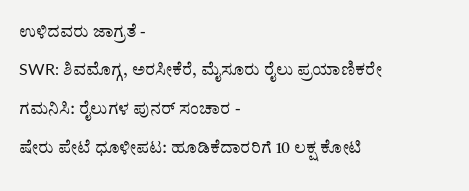ಉಳಿದವರು ಜಾಗ್ರತೆ -
SWR: ಶಿವಮೊಗ್ಗ, ಅರಸೀಕೆರೆ, ಮೈಸೂರು ರೈಲು ಪ್ರಯಾಣಿಕರೇ ಗಮನಿಸಿ: ರೈಲುಗಳ ಪುನರ್ ಸಂಚಾರ -
ಷೇರು ಪೇಟೆ ಧೂಳೀಪಟ: ಹೂಡಿಕೆದಾರರಿಗೆ 10 ಲಕ್ಷ ಕೋಟಿ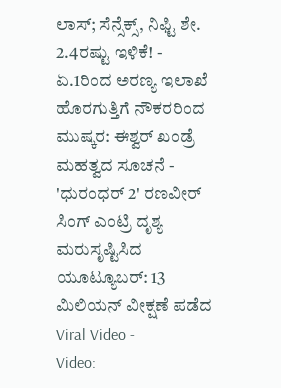ಲಾಸ್; ಸೆನ್ಸೆಕ್ಸ್, ನಿಫ್ಟಿ ಶೇ. 2.4ರಷ್ಟು ಇಳಿಕೆ! -
ಏ.1ರಿಂದ ಅರಣ್ಯ ಇಲಾಖೆ ಹೊರಗುತ್ತಿಗೆ ನೌಕರರಿಂದ ಮುಷ್ಕರ: ಈಶ್ವರ್ ಖಂಡ್ರೆ ಮಹತ್ವದ ಸೂಚನೆ -
'ಧುರಂಧರ್ 2' ರಣವೀರ್ ಸಿಂಗ್ ಎಂಟ್ರಿ ದೃಶ್ಯ ಮರುಸೃಷ್ಟಿಸಿದ ಯೂಟ್ಯೂಬರ್: 13 ಮಿಲಿಯನ್ ವೀಕ್ಷಣೆ ಪಡೆದ Viral Video -
Video: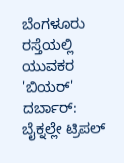ಬೆಂಗಳೂರು ರಸ್ತೆಯಲ್ಲಿ ಯುವಕರ 'ಬಿಯರ್' ದರ್ಬಾರ್: ಬೈಕ್ನಲ್ಲೇ ಟ್ರಿಪಲ್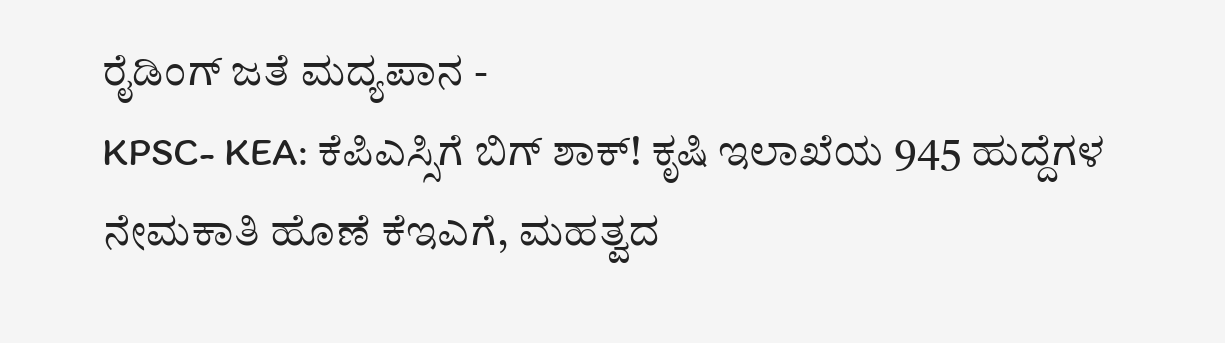ರೈಡಿಂಗ್ ಜತೆ ಮದ್ಯಪಾನ -
KPSC- KEA: ಕೆಪಿಎಸ್ಸಿಗೆ ಬಿಗ್ ಶಾಕ್! ಕೃಷಿ ಇಲಾಖೆಯ 945 ಹುದ್ದೆಗಳ ನೇಮಕಾತಿ ಹೊಣೆ ಕೆಇಎಗೆ, ಮಹತ್ವದ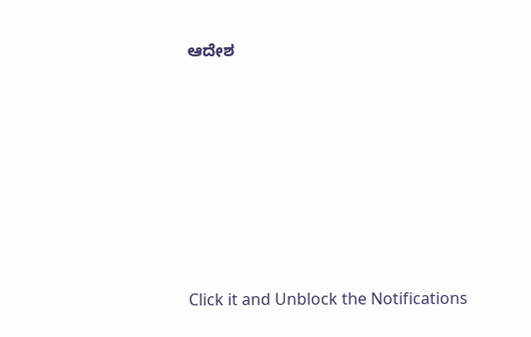ಆದೇಶ











Click it and Unblock the Notifications